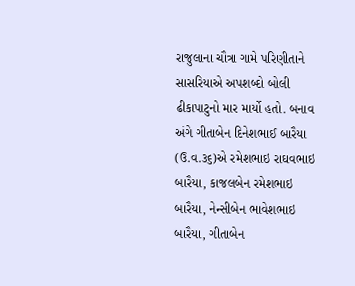રાજુલાના ચૌત્રા ગામે પરિણીતાને સાસરિયાએ અપશબ્દો બોલી ઢીકાપાટુનો માર માર્યો હતો. બનાવ અંગે ગીતાબેન દિનેશભાઈ બારૈયા (ઉ.વ.૩૬)એ રમેશભાઇ રાઘવભાઇ બારૈયા, કાજલબેન રમેશભાઇ બારૈયા, નેન્સીબેન ભાવેશભાઇ બારૈયા, ગીતાબેન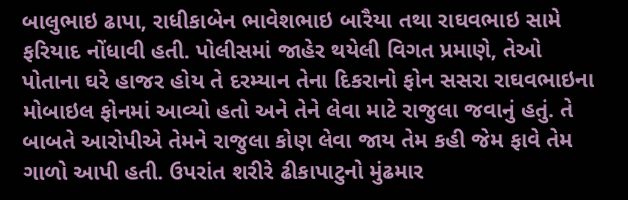બાલુભાઇ ઢાપા, રાધીકાબેન ભાવેશભાઇ બારૈયા તથા રાઘવભાઇ સામે ફરિયાદ નોંધાવી હતી. પોલીસમાં જાહેર થયેલી વિગત પ્રમાણે, તેઓ પોતાના ઘરે હાજર હોય તે દરમ્યાન તેના દિકરાનો ફોન સસરા રાઘવભાઇના મોબાઇલ ફોનમાં આવ્યો હતો અને તેને લેવા માટે રાજુલા જવાનું હતું. તે બાબતે આરોપીએ તેમને રાજુલા કોણ લેવા જાય તેમ કહી જેમ ફાવે તેમ ગાળો આપી હતી. ઉપરાંત શરીરે ઢીકાપાટુનો મુંઢમાર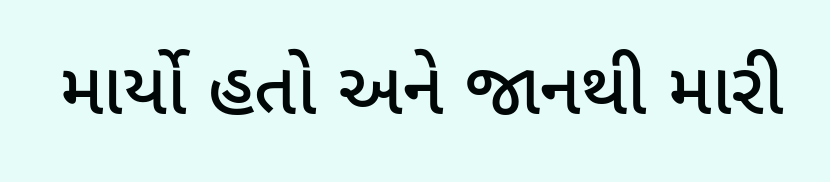માર્યો હતો અને જાનથી મારી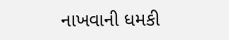નાખવાની ધમકી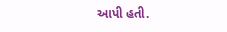આપી હતી.